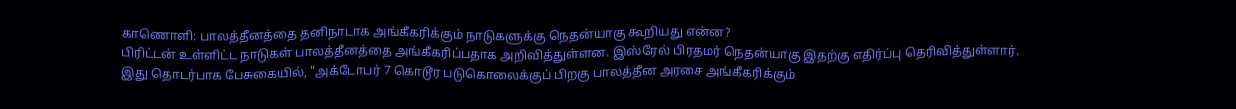காணொளி: பாலத்தீனத்தை தனிநாடாக அங்கீகரிக்கும் நாடுகளுக்கு நெதன்யாகு கூறியது என்ன?
பிரிட்டன் உள்ளிட்ட நாடுகள் பாலத்தீனத்தை அங்கீகரிப்பதாக அறிவித்துள்ளன. இஸ்ரேல் பிரதமர் நெதன்யாகு இதற்கு எதிர்ப்பு தெரிவித்துள்ளார்.
இது தொடர்பாக பேசுகையில், "அக்டோபர் 7 கொடூர படுகொலைக்குப் பிறகு பாலத்தீன அரசை அங்கீகரிக்கும்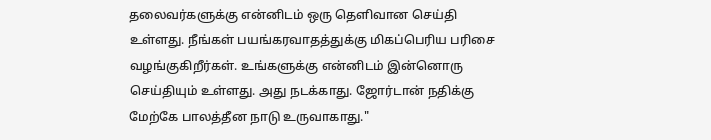தலைவர்களுக்கு என்னிடம் ஒரு தெளிவான செய்தி உள்ளது. நீங்கள் பயங்கரவாதத்துக்கு மிகப்பெரிய பரிசை வழங்குகிறீர்கள். உங்களுக்கு என்னிடம் இன்னொரு செய்தியும் உள்ளது. அது நடக்காது. ஜோர்டான் நதிக்கு மேற்கே பாலத்தீன நாடு உருவாகாது."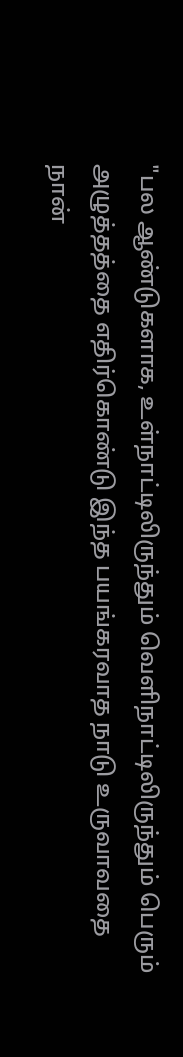"பல ஆண்டுகளாக, உள்நாட்டிலிருந்தும் வெளிநாட்டிலிருந்தும் பெரும் அழுத்தத்தை எதிர்கொண்டு இந்த பயங்கரவாத நாடு உருவாவதை நான்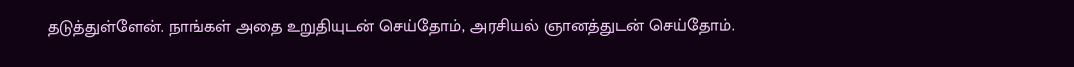தடுத்துள்ளேன். நாங்கள் அதை உறுதியுடன் செய்தோம், அரசியல் ஞானத்துடன் செய்தோம்.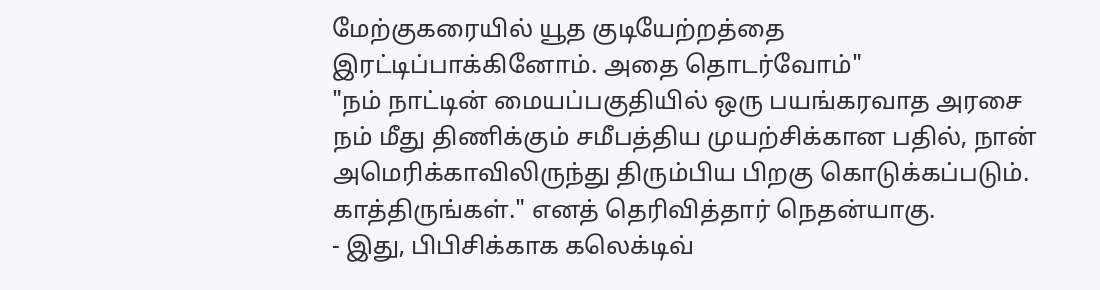மேற்குகரையில் யூத குடியேற்றத்தை இரட்டிப்பாக்கினோம். அதை தொடர்வோம்"
"நம் நாட்டின் மையப்பகுதியில் ஒரு பயங்கரவாத அரசை நம் மீது திணிக்கும் சமீபத்திய முயற்சிக்கான பதில், நான் அமெரிக்காவிலிருந்து திரும்பிய பிறகு கொடுக்கப்படும். காத்திருங்கள்." எனத் தெரிவித்தார் நெதன்யாகு.
- இது, பிபிசிக்காக கலெக்டிவ்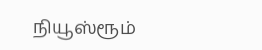நியூஸ்ரூம்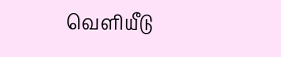வெளியீடு